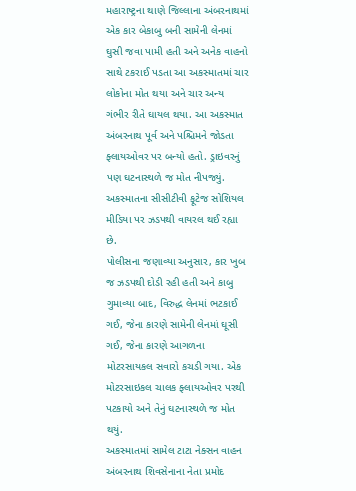મહારાષ્ટ્રના થાણે જિલ્લાના અંબરનાથમાં એક કાર બેકાબુ બની સામેની લેનમાં ઘુસી જવા પામી હતી અને અનેક વાહનો સાથે ટકરાઈ પડતા આ અકસ્માતમાં ચાર લોકોના મોત થયા અને ચાર અન્ય ગંભીર રીતે ઘાયલ થયા. આ અકસ્માત અંબરનાથ પૂર્વ અને પશ્ચિમને જોડતા ફ્લાયઓવર પર બન્યો હતો. ડ્રાઇવરનું પણ ઘટનાસ્થળે જ મોત નીપજ્યું. અકસ્માતના સીસીટીવી ફૂટેજ સોશિયલ મીડિયા પર ઝડપથી વાયરલ થઈ રહ્યા છે.
પોલીસના જણાવ્યા અનુસાર, કાર ખુબ જ ઝડપથી દોડી રહી હતી અને કાબુ ગુમાવ્યા બાદ, વિરુદ્ધ લેનમાં ભટકાઈ ગઈ, જેના કારણે સામેની લેનમાં ઘૂસી ગઈ, જેના કારણે આગળના મોટરસાયકલ સવારો કચડી ગયા. એક મોટરસાઇકલ ચાલક ફ્લાયઓવર પરથી પટકાયો અને તેનું ઘટનાસ્થળે જ મોત થયું.
અકસ્માતમાં સામેલ ટાટા નેક્સન વાહન અંબરનાથ શિવસેનાના નેતા પ્રમોદ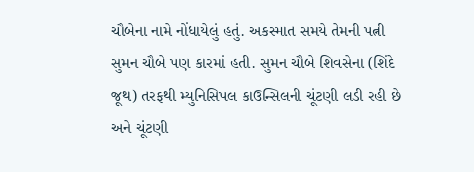ચૌબેના નામે નોંધાયેલું હતું. અકસ્માત સમયે તેમની પત્ની સુમન ચૌબે પણ કારમાં હતી. સુમન ચૌબે શિવસેના (શિંદે જૂથ) તરફથી મ્યુનિસિપલ કાઉન્સિલની ચૂંટણી લડી રહી છે અને ચૂંટણી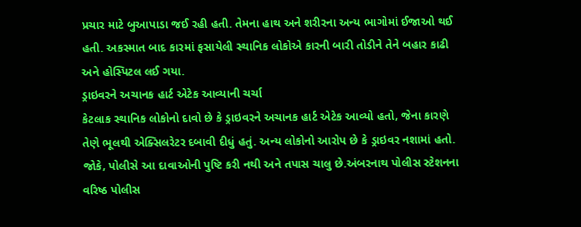પ્રચાર માટે બુઆપાડા જઈ રહી હતી. તેમના હાથ અને શરીરના અન્ય ભાગોમાં ઈજાઓ થઈ હતી. અકસ્માત બાદ કારમાં ફસાયેલી સ્થાનિક લોકોએ કારની બારી તોડીને તેને બહાર કાઢી અને હોસ્પિટલ લઈ ગયા.
ડ્રાઇવરને અચાનક હાર્ટ એટેક આવ્યાની ચર્ચા
કેટલાક સ્થાનિક લોકોનો દાવો છે કે ડ્રાઇવરને અચાનક હાર્ટ એટેક આવ્યો હતો, જેના કારણે તેણે ભૂલથી એક્સિલરેટર દબાવી દીધું હતું. અન્ય લોકોનો આરોપ છે કે ડ્રાઇવર નશામાં હતો. જોકે, પોલીસે આ દાવાઓની પુષ્ટિ કરી નથી અને તપાસ ચાલુ છે.અંબરનાથ પોલીસ સ્ટેશનના વરિષ્ઠ પોલીસ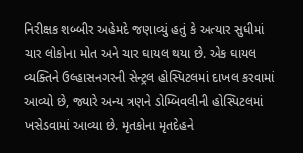નિરીક્ષક શબ્બીર અહેમદે જણાવ્યું હતું કે અત્યાર સુધીમાં ચાર લોકોના મોત અને ચાર ઘાયલ થયા છે. એક ઘાયલ વ્યક્તિને ઉલ્હાસનગરની સેન્ટ્રલ હોસ્પિટલમાં દાખલ કરવામાં આવ્યો છે, જ્યારે અન્ય ત્રણને ડોમ્બિવલીની હોસ્પિટલમાં ખસેડવામાં આવ્યા છે. મૃતકોના મૃતદેહને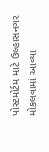પોસ્ટમોર્ટમ માટે ઉલ્હાસનગર મોકલવામાં આવ્યા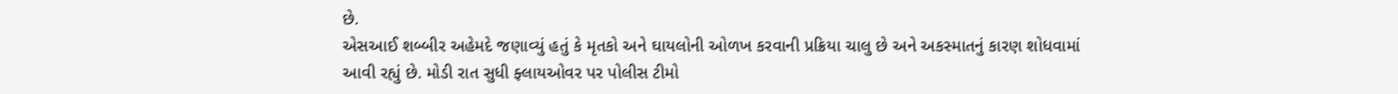છે.
એસઆઈ શબ્બીર અહેમદે જણાવ્યું હતું કે મૃતકો અને ઘાયલોની ઓળખ કરવાની પ્રક્રિયા ચાલુ છે અને અકસ્માતનું કારણ શોધવામાં આવી રહ્યું છે. મોડી રાત સુધી ફ્લાયઓવર પર પોલીસ ટીમો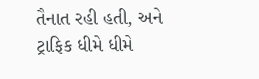તૈનાત રહી હતી, અને ટ્રાફિક ધીમે ધીમે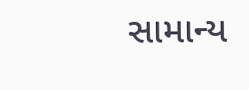સામાન્ય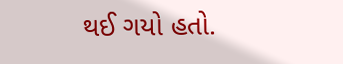થઈ ગયો હતો.